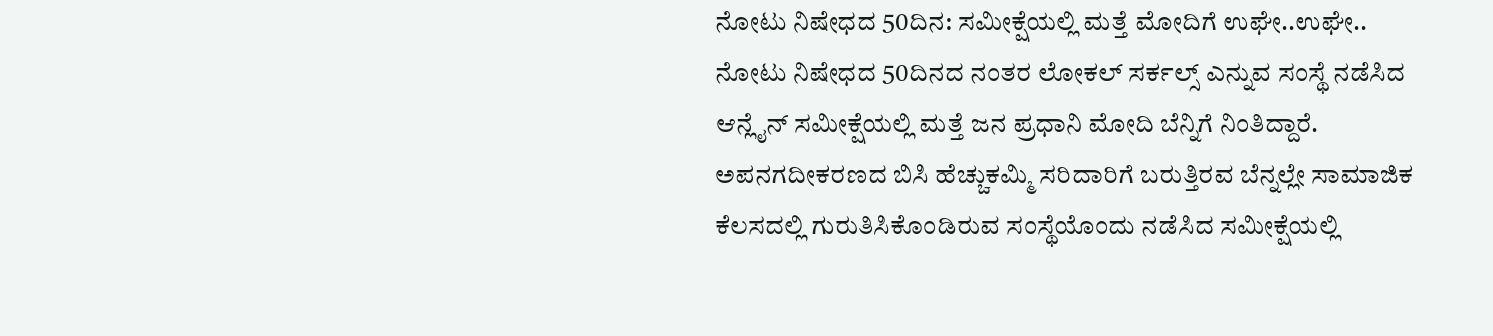ನೋಟು ನಿಷೇಧದ 50ದಿನ: ಸಮೀಕ್ಷೆಯಲ್ಲಿ ಮತ್ತೆ ಮೋದಿಗೆ ಉಘೇ..ಉಘೇ..
ನೋಟು ನಿಷೇಧದ 50ದಿನದ ನಂತರ ಲೋಕಲ್ ಸರ್ಕಲ್ಸ್ ಎನ್ನುವ ಸಂಸ್ಥೆ ನಡೆಸಿದ ಆನ್ಲೈನ್ ಸಮೀಕ್ಷೆಯಲ್ಲಿ ಮತ್ತೆ ಜನ ಪ್ರಧಾನಿ ಮೋದಿ ಬೆನ್ನಿಗೆ ನಿಂತಿದ್ದಾರೆ.
ಅಪನಗದೀಕರಣದ ಬಿಸಿ ಹೆಚ್ಚುಕಮ್ಮಿ ಸರಿದಾರಿಗೆ ಬರುತ್ತಿರವ ಬೆನ್ನಲ್ಲೇ ಸಾಮಾಜಿಕ ಕೆಲಸದಲ್ಲಿ ಗುರುತಿಸಿಕೊಂಡಿರುವ ಸಂಸ್ಥೆಯೊಂದು ನಡೆಸಿದ ಸಮೀಕ್ಷೆಯಲ್ಲಿ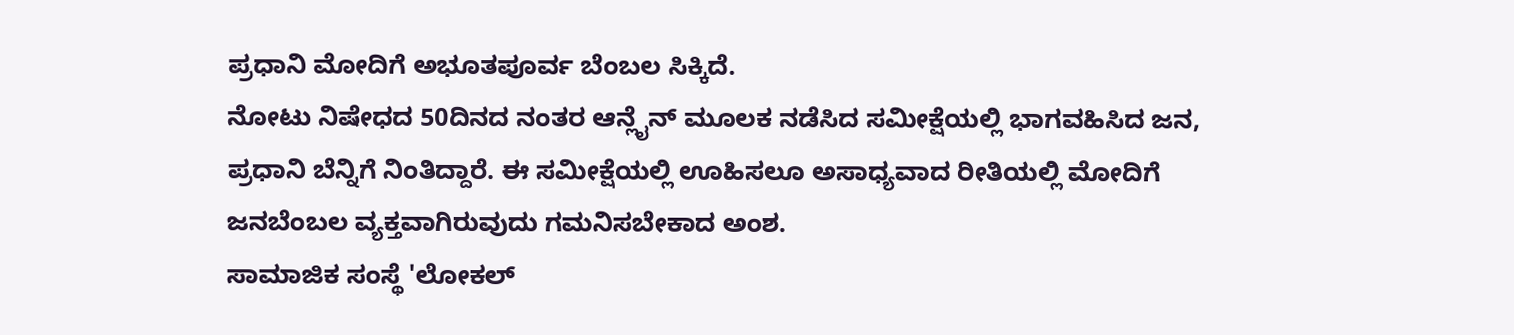ಪ್ರಧಾನಿ ಮೋದಿಗೆ ಅಭೂತಪೂರ್ವ ಬೆಂಬಲ ಸಿಕ್ಕಿದೆ.
ನೋಟು ನಿಷೇಧದ 50ದಿನದ ನಂತರ ಆನ್ಲೈನ್ ಮೂಲಕ ನಡೆಸಿದ ಸಮೀಕ್ಷೆಯಲ್ಲಿ ಭಾಗವಹಿಸಿದ ಜನ, ಪ್ರಧಾನಿ ಬೆನ್ನಿಗೆ ನಿಂತಿದ್ದಾರೆ. ಈ ಸಮೀಕ್ಷೆಯಲ್ಲಿ ಊಹಿಸಲೂ ಅಸಾಧ್ಯವಾದ ರೀತಿಯಲ್ಲಿ ಮೋದಿಗೆ ಜನಬೆಂಬಲ ವ್ಯಕ್ತವಾಗಿರುವುದು ಗಮನಿಸಬೇಕಾದ ಅಂಶ.
ಸಾಮಾಜಿಕ ಸಂಸ್ಥೆ 'ಲೋಕಲ್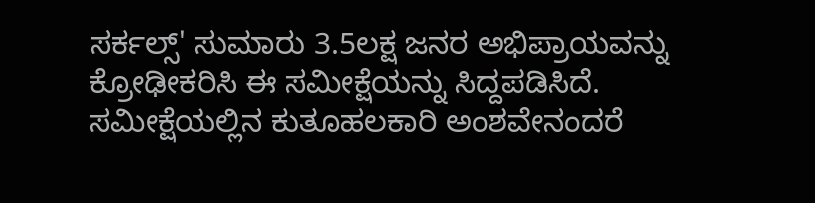ಸರ್ಕಲ್ಸ್' ಸುಮಾರು 3.5ಲಕ್ಷ ಜನರ ಅಭಿಪ್ರಾಯವನ್ನು ಕ್ರೋಢೀಕರಿಸಿ ಈ ಸಮೀಕ್ಷೆಯನ್ನು ಸಿದ್ದಪಡಿಸಿದೆ.
ಸಮೀಕ್ಷೆಯಲ್ಲಿನ ಕುತೂಹಲಕಾರಿ ಅಂಶವೇನಂದರೆ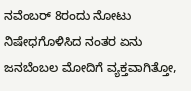ನವೆಂಬರ್ 8ರಂದು ನೋಟು ನಿಷೇಧಗೊಳಿಸಿದ ನಂತರ ಏನು ಜನಬೆಂಬಲ ಮೋದಿಗೆ ವ್ಯಕ್ತವಾಗಿತ್ತೋ,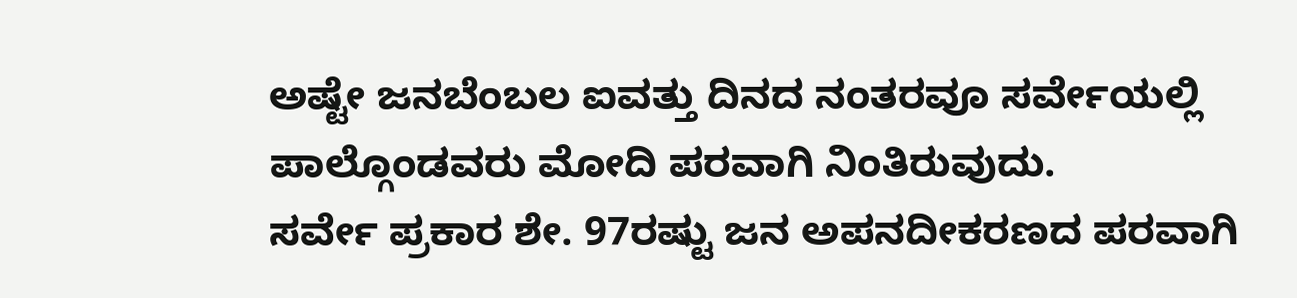ಅಷ್ಟೇ ಜನಬೆಂಬಲ ಐವತ್ತು ದಿನದ ನಂತರವೂ ಸರ್ವೇಯಲ್ಲಿ ಪಾಲ್ಗೊಂಡವರು ಮೋದಿ ಪರವಾಗಿ ನಿಂತಿರುವುದು.
ಸರ್ವೇ ಪ್ರಕಾರ ಶೇ. 97ರಷ್ಟು ಜನ ಅಪನದೀಕರಣದ ಪರವಾಗಿ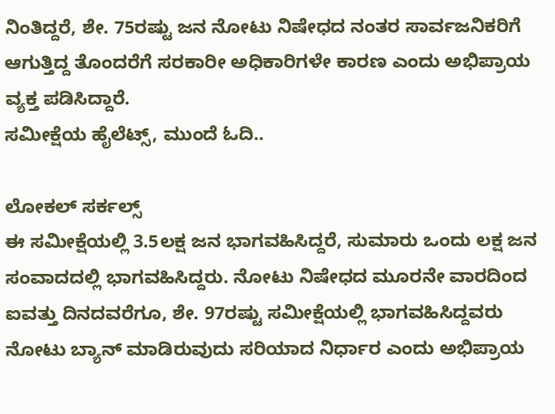ನಿಂತಿದ್ದರೆ, ಶೇ. 75ರಷ್ಟು ಜನ ನೋಟು ನಿಷೇಧದ ನಂತರ ಸಾರ್ವಜನಿಕರಿಗೆ ಆಗುತ್ತಿದ್ದ ತೊಂದರೆಗೆ ಸರಕಾರೀ ಅಧಿಕಾರಿಗಳೇ ಕಾರಣ ಎಂದು ಅಭಿಪ್ರಾಯ ವ್ಯಕ್ತ ಪಡಿಸಿದ್ದಾರೆ.
ಸಮೀಕ್ಷೆಯ ಹೈಲೆಟ್ಸ್, ಮುಂದೆ ಓದಿ..

ಲೋಕಲ್ ಸರ್ಕಲ್ಸ್
ಈ ಸಮೀಕ್ಷೆಯಲ್ಲಿ 3.5ಲಕ್ಷ ಜನ ಭಾಗವಹಿಸಿದ್ದರೆ, ಸುಮಾರು ಒಂದು ಲಕ್ಷ ಜನ ಸಂವಾದದಲ್ಲಿ ಭಾಗವಹಿಸಿದ್ದರು. ನೋಟು ನಿಷೇಧದ ಮೂರನೇ ವಾರದಿಂದ ಐವತ್ತು ದಿನದವರೆಗೂ, ಶೇ. 97ರಷ್ಟು ಸಮೀಕ್ಷೆಯಲ್ಲಿ ಭಾಗವಹಿಸಿದ್ದವರು ನೋಟು ಬ್ಯಾನ್ ಮಾಡಿರುವುದು ಸರಿಯಾದ ನಿರ್ಧಾರ ಎಂದು ಅಭಿಪ್ರಾಯ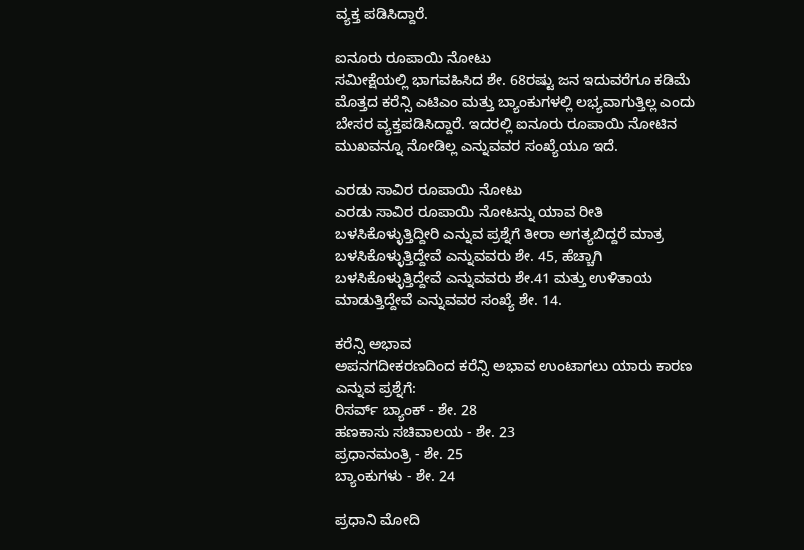ವ್ಯಕ್ತ ಪಡಿಸಿದ್ದಾರೆ.

ಐನೂರು ರೂಪಾಯಿ ನೋಟು
ಸಮೀಕ್ಷೆಯಲ್ಲಿ ಭಾಗವಹಿಸಿದ ಶೇ. 68ರಷ್ಟು ಜನ ಇದುವರೆಗೂ ಕಡಿಮೆ ಮೊತ್ತದ ಕರೆನ್ಸಿ ಎಟಿಎಂ ಮತ್ತು ಬ್ಯಾಂಕುಗಳಲ್ಲಿ ಲಭ್ಯವಾಗುತ್ತಿಲ್ಲ ಎಂದು ಬೇಸರ ವ್ಯಕ್ತಪಡಿಸಿದ್ದಾರೆ. ಇದರಲ್ಲಿ ಐನೂರು ರೂಪಾಯಿ ನೋಟಿನ ಮುಖವನ್ನೂ ನೋಡಿಲ್ಲ ಎನ್ನುವವರ ಸಂಖ್ಯೆಯೂ ಇದೆ.

ಎರಡು ಸಾವಿರ ರೂಪಾಯಿ ನೋಟು
ಎರಡು ಸಾವಿರ ರೂಪಾಯಿ ನೋಟನ್ನು ಯಾವ ರೀತಿ ಬಳಸಿಕೊಳ್ಳುತ್ತಿದ್ದೀರಿ ಎನ್ನುವ ಪ್ರಶ್ನೆಗೆ ತೀರಾ ಅಗತ್ಯಬಿದ್ದರೆ ಮಾತ್ರ ಬಳಸಿಕೊಳ್ಳುತ್ತಿದ್ದೇವೆ ಎನ್ನುವವರು ಶೇ. 45, ಹೆಚ್ಚಾಗಿ ಬಳಸಿಕೊಳ್ಳುತ್ತಿದ್ದೇವೆ ಎನ್ನುವವರು ಶೇ.41 ಮತ್ತು ಉಳಿತಾಯ ಮಾಡುತ್ತಿದ್ದೇವೆ ಎನ್ನುವವರ ಸಂಖ್ಯೆ ಶೇ. 14.

ಕರೆನ್ಸಿ ಅಭಾವ
ಅಪನಗದೀಕರಣದಿಂದ ಕರೆನ್ಸಿ ಅಭಾವ ಉಂಟಾಗಲು ಯಾರು ಕಾರಣ ಎನ್ನುವ ಪ್ರಶ್ನೆಗೆ:
ರಿಸರ್ವ್ ಬ್ಯಾಂಕ್ - ಶೇ. 28
ಹಣಕಾಸು ಸಚಿವಾಲಯ - ಶೇ. 23
ಪ್ರಧಾನಮಂತ್ರಿ - ಶೇ. 25
ಬ್ಯಾಂಕುಗಳು - ಶೇ. 24

ಪ್ರಧಾನಿ ಮೋದಿ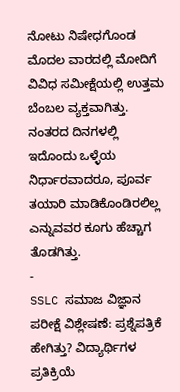ನೋಟು ನಿಷೇಧಗೊಂಡ ಮೊದಲ ವಾರದಲ್ಲಿ ಮೋದಿಗೆ ವಿವಿಧ ಸಮೀಕ್ಷೆಯಲ್ಲಿ ಉತ್ತಮ ಬೆಂಬಲ ವ್ಯಕ್ತವಾಗಿತ್ತು. ನಂತರದ ದಿನಗಳಲ್ಲಿ ಇದೊಂದು ಒಳ್ಳೆಯ ನಿರ್ಧಾರವಾದರೂ, ಪೂರ್ವ ತಯಾರಿ ಮಾಡಿಕೊಂಡಿರಲಿಲ್ಲ ಎನ್ನುವವರ ಕೂಗು ಹೆಚ್ಚಾಗ ತೊಡಗಿತ್ತು.
-
SSLC ಸಮಾಜ ವಿಜ್ಞಾನ ಪರೀಕ್ಷೆ ವಿಶ್ಲೇಷಣೆ: ಪ್ರಶ್ನೆಪತ್ರಿಕೆ ಹೇಗಿತ್ತು? ವಿದ್ಯಾರ್ಥಿಗಳ ಪ್ರತಿಕ್ರಿಯೆ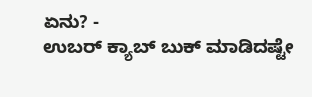ಏನು? -
ಉಬರ್ ಕ್ಯಾಬ್ ಬುಕ್ ಮಾಡಿದಷ್ಟೇ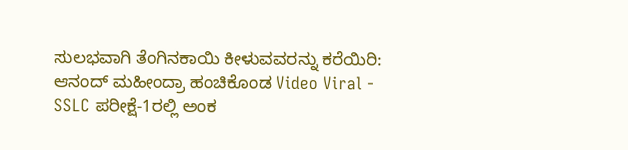ಸುಲಭವಾಗಿ ತೆಂಗಿನಕಾಯಿ ಕೀಳುವವರನ್ನು ಕರೆಯಿರಿ: ಆನಂದ್ ಮಹೀಂದ್ರಾ ಹಂಚಿಕೊಂಡ Video Viral -
SSLC ಪರೀಕ್ಷೆ-1ರಲ್ಲಿ ಅಂಕ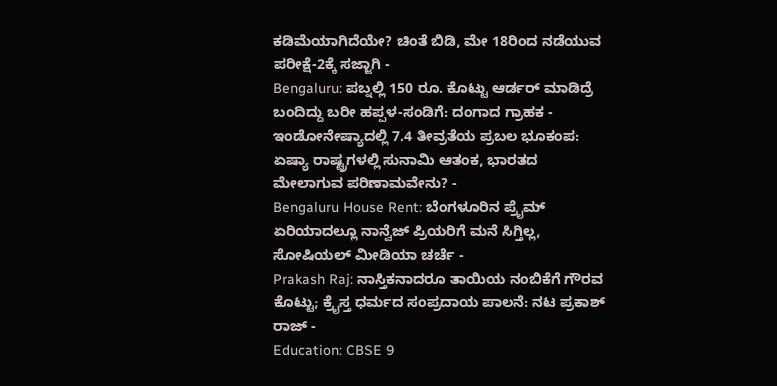ಕಡಿಮೆಯಾಗಿದೆಯೇ? ಚಿಂತೆ ಬಿಡಿ, ಮೇ 18ರಿಂದ ನಡೆಯುವ ಪರೀಕ್ಷೆ-2ಕ್ಕೆ ಸಜ್ಜಾಗಿ -
Bengaluru: ಪಬ್ನಲ್ಲಿ 150 ರೂ. ಕೊಟ್ಟು ಆರ್ಡರ್ ಮಾಡಿದ್ರೆ ಬಂದಿದ್ದು ಬರೀ ಹಪ್ಪಳ-ಸಂಡಿಗೆ: ದಂಗಾದ ಗ್ರಾಹಕ -
ಇಂಡೋನೇಷ್ಯಾದಲ್ಲಿ 7.4 ತೀವ್ರತೆಯ ಪ್ರಬಲ ಭೂಕಂಪ: ಏಷ್ಯಾ ರಾಷ್ಟ್ರಗಳಲ್ಲಿ ಸುನಾಮಿ ಆತಂಕ, ಭಾರತದ ಮೇಲಾಗುವ ಪರಿಣಾಮವೇನು? -
Bengaluru House Rent: ಬೆಂಗಳೂರಿನ ಪ್ರೈಮ್ ಏರಿಯಾದಲ್ಲೂ ನಾನ್ವೆಜ್ ಪ್ರಿಯರಿಗೆ ಮನೆ ಸಿಗ್ತಿಲ್ಲ, ಸೋಷಿಯಲ್ ಮೀಡಿಯಾ ಚರ್ಚೆ -
Prakash Raj: ನಾಸ್ತಿಕನಾದರೂ ತಾಯಿಯ ನಂಬಿಕೆಗೆ ಗೌರವ ಕೊಟ್ಟು; ಕ್ರೈಸ್ತ ಧರ್ಮದ ಸಂಪ್ರದಾಯ ಪಾಲನೆ: ನಟ ಪ್ರಕಾಶ್ ರಾಜ್ -
Education: CBSE 9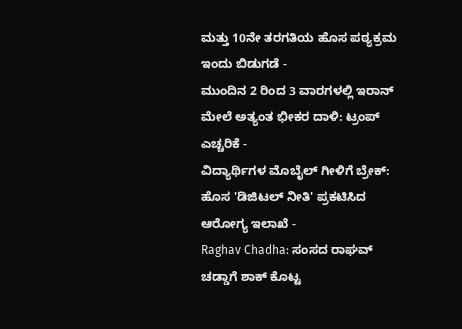ಮತ್ತು 10ನೇ ತರಗತಿಯ ಹೊಸ ಪಠ್ಯಕ್ರಮ ಇಂದು ಬಿಡುಗಡೆ -
ಮುಂದಿನ 2 ರಿಂದ 3 ವಾರಗಳಲ್ಲಿ ಇರಾನ್ ಮೇಲೆ ಅತ್ಯಂತ ಭೀಕರ ದಾಳಿ: ಟ್ರಂಪ್ ಎಚ್ಚರಿಕೆ -
ವಿದ್ಯಾರ್ಥಿಗಳ ಮೊಬೈಲ್ ಗೀಳಿಗೆ ಬ್ರೇಕ್: ಹೊಸ 'ಡಿಜಿಟಲ್ ನೀತಿ' ಪ್ರಕಟಿಸಿದ ಆರೋಗ್ಯ ಇಲಾಖೆ -
Raghav Chadha: ಸಂಸದ ರಾಘವ್ ಚಡ್ಡಾಗೆ ಶಾಕ್ ಕೊಟ್ಟ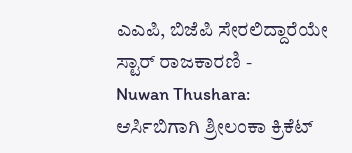ಎಎಪಿ, ಬಿಜೆಪಿ ಸೇರಲಿದ್ದಾರೆಯೇ ಸ್ಟಾರ್ ರಾಜಕಾರಣಿ -
Nuwan Thushara: ಆರ್ಸಿಬಿಗಾಗಿ ಶ್ರೀಲಂಕಾ ಕ್ರಿಕೆಟ್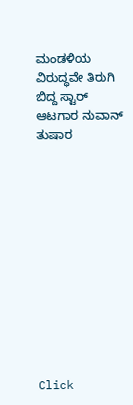ಮಂಡಳಿಯ ವಿರುದ್ಧವೇ ತಿರುಗಿ ಬಿದ್ದ ಸ್ಟಾರ್ ಆಟಗಾರ ನುವಾನ್ ತುಷಾರ












Click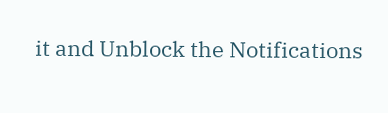it and Unblock the Notifications